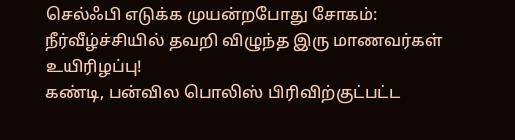செல்ஃபி எடுக்க முயன்றபோது சோகம்: நீர்வீழ்ச்சியில் தவறி விழுந்த இரு மாணவர்கள் உயிரிழப்பு!
கண்டி, பன்வில பொலிஸ் பிரிவிற்குட்பட்ட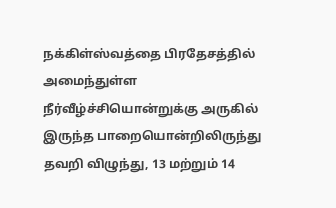நக்கிள்ஸ்வத்தை பிரதேசத்தில் அமைந்துள்ள நீர்வீழ்ச்சியொன்றுக்கு அருகில் இருந்த பாறையொன்றிலிருந்து தவறி விழுந்து, 13 மற்றும் 14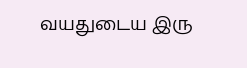வயதுடைய இரு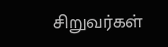சிறுவர்கள்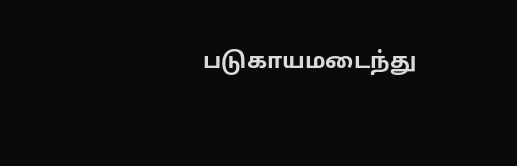படுகாயமடைந்து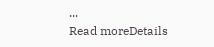...
Read moreDetails